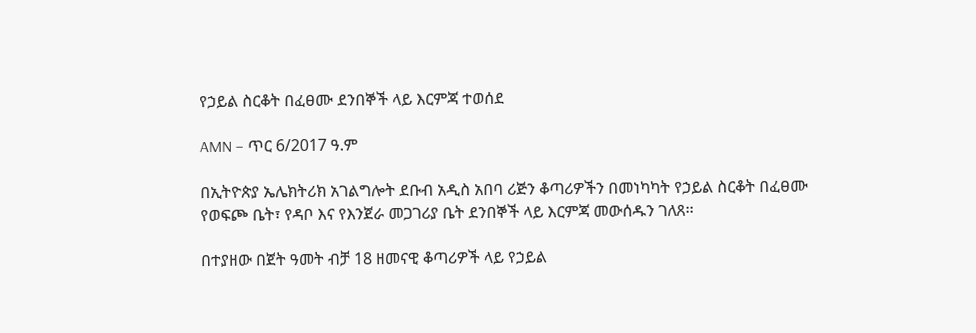የኃይል ስርቆት በፈፀሙ ደንበኞች ላይ እርምጃ ተወሰደ

AMN – ጥር 6/2017 ዓ.ም

በኢትዮጵያ ኤሌክትሪክ አገልግሎት ደቡብ አዲስ አበባ ሪጅን ቆጣሪዎችን በመነካካት የኃይል ስርቆት በፈፀሙ የወፍጮ ቤት፣ የዳቦ እና የእንጀራ መጋገሪያ ቤት ደንበኞች ላይ እርምጃ መውሰዱን ገለጸ፡፡

በተያዘው በጀት ዓመት ብቻ 18 ዘመናዊ ቆጣሪዎች ላይ የኃይል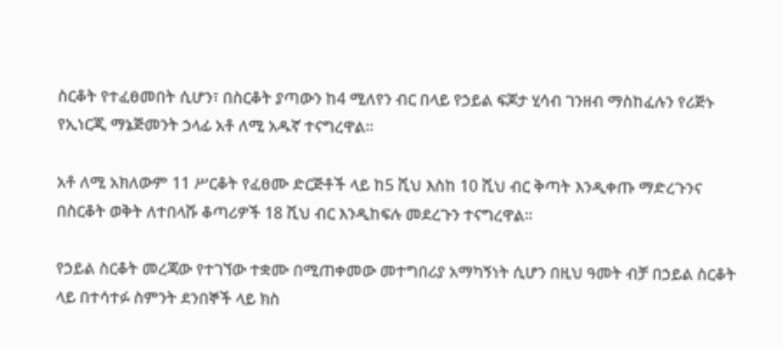ስርቆት የተፈፀመበት ሲሆን፣ በስርቆት ያጣውን ከ4 ሚለየን ብር በላይ የኃይል ፍጆታ ሂሳብ ገንዘብ ማስከፈሉን የሪጅኑ የኢነርጂ ማኔጅመንት ኃላፊ አቶ ለሚ አዱኛ ተናግረዋል፡፡

አቶ ለሚ አክለውም 11 ሥርቆት የፈፀሙ ድርጅቶች ላይ ከ5 ሺህ እስከ 10 ሺህ ብር ቅጣት እንዲቀጡ ማድረጉንና በስርቆት ወቅት ለተበላሹ ቆጣሪዎች 18 ሺህ ብር እንዲከፍሉ መደረጉን ተናግረዋል፡፡

የኃይል ስርቆት መረጃው የተገኘው ተቋሙ በሚጠቀመው መተግበሪያ አማካኝነት ሲሆን በዚህ ዓመት ብቻ በኃይል ስርቆት ላይ በተሳተፉ ስምንት ደንበኞች ላይ ክስ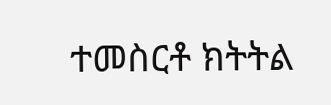ተመስርቶ ክትትል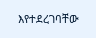እየተደረገባቸው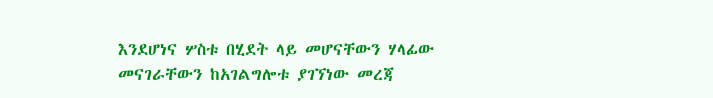እንደሆነና ሦስቱ በሂደት ላይ መሆናቸውን ሃላፊው መናገራቸውን ከአገልግሎቱ ያገኘነው መረጃ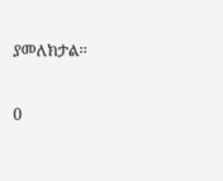ያመለክታል፡፡

0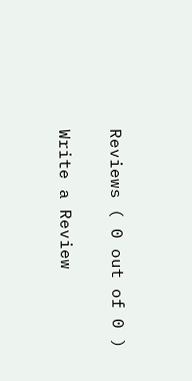Reviews ( 0 out of 0 )

Write a Review